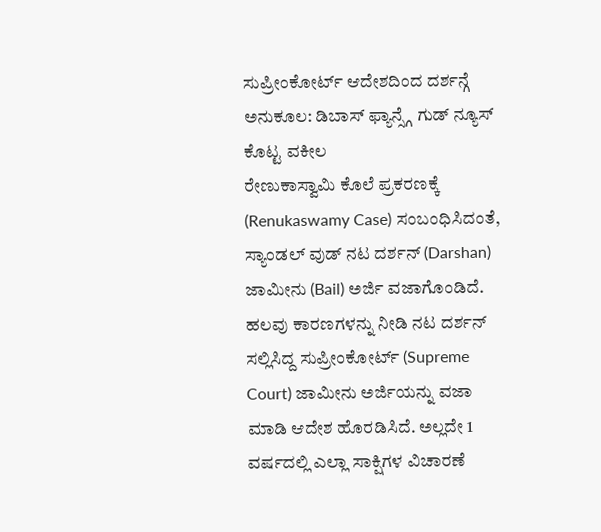ಸುಪ್ರೀಂಕೋರ್ಟ್ ಆದೇಶದಿಂದ ದರ್ಶನ್ಗೆ ಅನುಕೂಲ: ಡಿಬಾಸ್ ಫ್ಯಾನ್ಸ್ಗೆ ಗುಡ್ ನ್ಯೂಸ್ ಕೊಟ್ಟ ವಕೀಲ
ರೇಣುಕಾಸ್ವಾಮಿ ಕೊಲೆ ಪ್ರಕರಣಕ್ಕೆ (Renukaswamy Case) ಸಂಬಂಧಿಸಿದಂತೆ, ಸ್ಯಾಂಡಲ್ ವುಡ್ ನಟ ದರ್ಶನ್ (Darshan) ಜಾಮೀನು (Bail) ಅರ್ಜಿ ವಜಾಗೊಂಡಿದೆ. ಹಲವು ಕಾರಣಗಳನ್ನು ನೀಡಿ ನಟ ದರ್ಶನ್ ಸಲ್ಲಿಸಿದ್ದ ಸುಪ್ರೀಂಕೋರ್ಟ್ (Supreme Court) ಜಾಮೀನು ಅರ್ಜಿಯನ್ನು ವಜಾ ಮಾಡಿ ಆದೇಶ ಹೊರಡಿಸಿದೆ. ಅಲ್ಲದೇ 1 ವರ್ಷದಲ್ಲಿ ಎಲ್ಲಾ ಸಾಕ್ಷಿಗಳ ವಿಚಾರಣೆ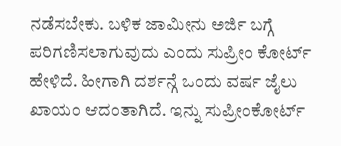ನಡೆಸಬೇಕು. ಬಳಿಕ ಜಾಮೀನು ಅರ್ಜಿ ಬಗ್ಗೆ ಪರಿಗಣಿಸಲಾಗುವುದು ಎಂದು ಸುಪ್ರೀಂ ಕೋರ್ಟ್ ಹೇಳಿದೆ. ಹೀಗಾಗಿ ದರ್ಶನ್ಗೆ ಒಂದು ವರ್ಷ ಜೈಲು ಖಾಯಂ ಆದಂತಾಗಿದೆ. ಇನ್ನು ಸುಪ್ರೀಂಕೋರ್ಟ್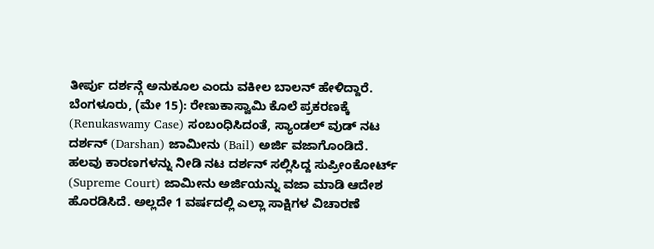ತೀರ್ಪು ದರ್ಶನ್ಗೆ ಅನುಕೂಲ ಎಂದು ವಕೀಲ ಬಾಲನ್ ಹೇಳಿದ್ದಾರೆ.
ಬೆಂಗಳೂರು, (ಮೇ 15): ರೇಣುಕಾಸ್ವಾಮಿ ಕೊಲೆ ಪ್ರಕರಣಕ್ಕೆ (Renukaswamy Case) ಸಂಬಂಧಿಸಿದಂತೆ, ಸ್ಯಾಂಡಲ್ ವುಡ್ ನಟ ದರ್ಶನ್ (Darshan) ಜಾಮೀನು (Bail) ಅರ್ಜಿ ವಜಾಗೊಂಡಿದೆ. ಹಲವು ಕಾರಣಗಳನ್ನು ನೀಡಿ ನಟ ದರ್ಶನ್ ಸಲ್ಲಿಸಿದ್ದ ಸುಪ್ರೀಂಕೋರ್ಟ್ (Supreme Court) ಜಾಮೀನು ಅರ್ಜಿಯನ್ನು ವಜಾ ಮಾಡಿ ಆದೇಶ ಹೊರಡಿಸಿದೆ. ಅಲ್ಲದೇ 1 ವರ್ಷದಲ್ಲಿ ಎಲ್ಲಾ ಸಾಕ್ಷಿಗಳ ವಿಚಾರಣೆ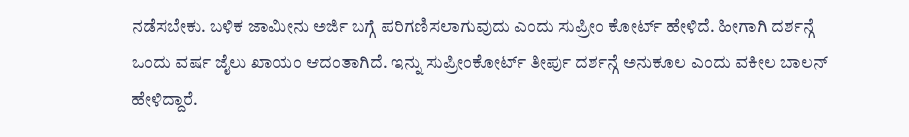ನಡೆಸಬೇಕು. ಬಳಿಕ ಜಾಮೀನು ಅರ್ಜಿ ಬಗ್ಗೆ ಪರಿಗಣಿಸಲಾಗುವುದು ಎಂದು ಸುಪ್ರೀಂ ಕೋರ್ಟ್ ಹೇಳಿದೆ. ಹೀಗಾಗಿ ದರ್ಶನ್ಗೆ ಒಂದು ವರ್ಷ ಜೈಲು ಖಾಯಂ ಆದಂತಾಗಿದೆ. ಇನ್ನು ಸುಪ್ರೀಂಕೋರ್ಟ್ ತೀರ್ಪು ದರ್ಶನ್ಗೆ ಅನುಕೂಲ ಎಂದು ವಕೀಲ ಬಾಲನ್ ಹೇಳಿದ್ದಾರೆ.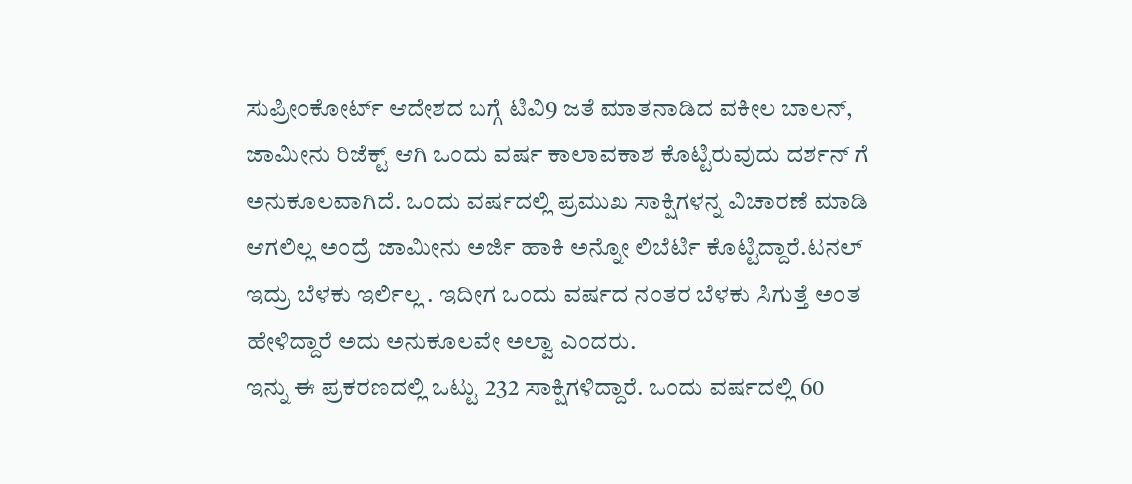ಸುಪ್ರೀಂಕೋರ್ಟ್ ಆದೇಶದ ಬಗ್ಗೆ ಟಿವಿ9 ಜತೆ ಮಾತನಾಡಿದ ವಕೀಲ ಬಾಲನ್, ಜಾಮೀನು ರಿಜೆಕ್ಟ್ ಆಗಿ ಒಂದು ವರ್ಷ ಕಾಲಾವಕಾಶ ಕೊಟ್ಟಿರುವುದು ದರ್ಶನ್ ಗೆ ಅನುಕೂಲವಾಗಿದೆ. ಒಂದು ವರ್ಷದಲ್ಲಿ ಪ್ರಮುಖ ಸಾಕ್ಷಿಗಳನ್ನ ವಿಚಾರಣೆ ಮಾಡಿ ಆಗಲಿಲ್ಲ ಅಂದ್ರೆ ಜಾಮೀನು ಅರ್ಜಿ ಹಾಕಿ ಅನ್ನೋ ಲಿಬೆರ್ಟಿ ಕೊಟ್ಟಿದ್ದಾರೆ.ಟನಲ್ ಇದ್ರು ಬೆಳಕು ಇರ್ಲಿಲ್ಲ . ಇದೀಗ ಒಂದು ವರ್ಷದ ನಂತರ ಬೆಳಕು ಸಿಗುತ್ತೆ ಅಂತ ಹೇಳಿದ್ದಾರೆ ಅದು ಅನುಕೂಲವೇ ಅಲ್ವಾ ಎಂದರು.
ಇನ್ನು ಈ ಪ್ರಕರಣದಲ್ಲಿ ಒಟ್ಟು 232 ಸಾಕ್ಷಿಗಳಿದ್ದಾರೆ. ಒಂದು ವರ್ಷದಲ್ಲಿ 60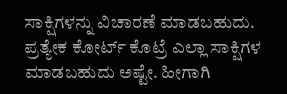ಸಾಕ್ಷಿಗಳನ್ನು ವಿಚಾರಣೆ ಮಾಡಬಹುದು. ಪ್ರತ್ಯೇಕ ಕೋರ್ಟ್ ಕೊಟ್ರೆ ಎಲ್ಲಾ ಸಾಕ್ಷಿಗಳ ಮಾಡಬಹುದು ಅಷ್ಟೇ. ಹೀಗಾಗಿ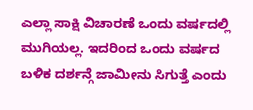ಎಲ್ಲಾ ಸಾಕ್ಷಿ ವಿಚಾರಣೆ ಒಂದು ವರ್ಷದಲ್ಲಿ ಮುಗಿಯಲ್ಲ. ಇದರಿಂದ ಒಂದು ವರ್ಷದ ಬಳಿಕ ದರ್ಶನ್ಗೆ ಜಾಮೀನು ಸಿಗುತ್ತೆ ಎಂದು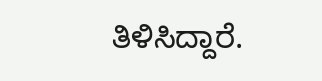ತಿಳಿಸಿದ್ದಾರೆ.